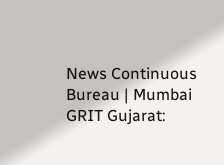News Continuous Bureau | Mumbai GRIT Gujarat: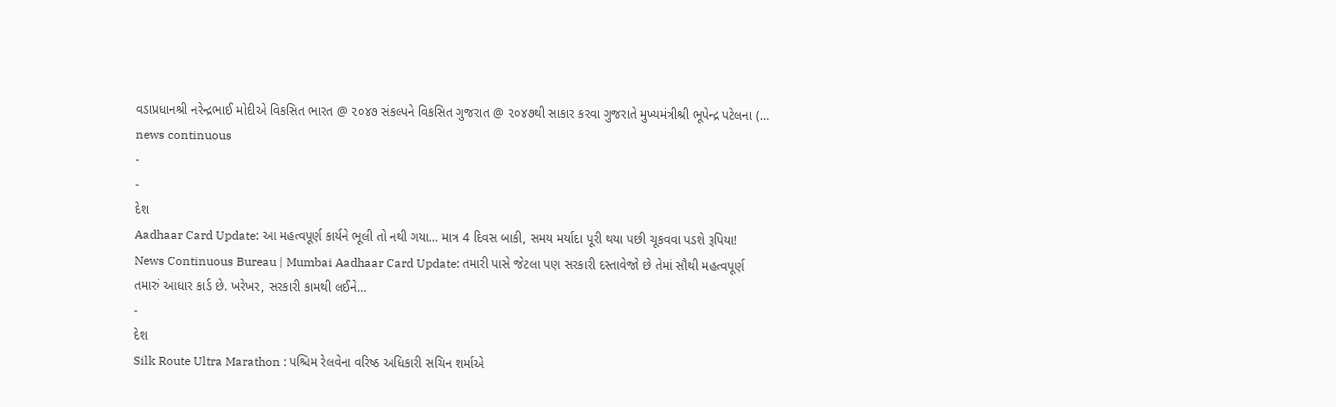વડાપ્રધાનશ્રી નરેન્દ્રભાઈ મોદીએ વિકસિત ભારત @ ૨૦૪૭ સંકલ્પને વિકસિત ગુજરાત @ ૨૦૪૭થી સાકાર કરવા ગુજરાતે મુખ્યમંત્રીશ્રી ભૂપેન્દ્ર પટેલના (…
news continuous
-
-
દેશ
Aadhaar Card Update: આ મહત્વપૂર્ણ કાર્યને ભૂલી તો નથી ગયા… માત્ર 4 દિવસ બાકી, સમય મર્યાદા પૂરી થયા પછી ચૂકવવા પડશે રૂપિયા!
News Continuous Bureau | Mumbai Aadhaar Card Update: તમારી પાસે જેટલા પણ સરકારી દસ્તાવેજો છે તેમાં સૌથી મહત્વપૂર્ણ તમારું આધાર કાર્ડ છે. ખરેખર, સરકારી કામથી લઈને…
-
દેશ
Silk Route Ultra Marathon : પશ્ચિમ રેલવેના વરિષ્ઠ અધિકારી સચિન શર્માએ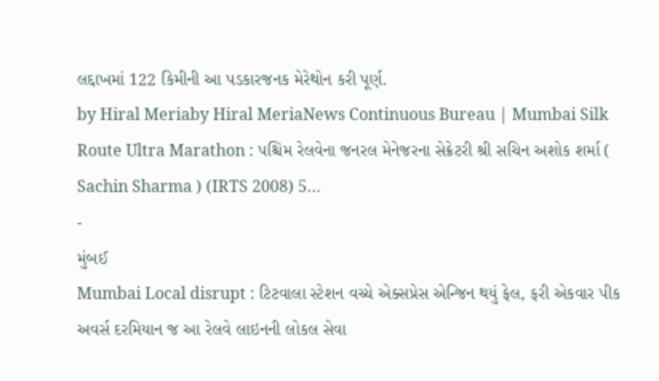લદ્દાખમાં 122 કિમીની આ પડકારજનક મેરેથોન કરી પૂર્ણ.
by Hiral Meriaby Hiral MeriaNews Continuous Bureau | Mumbai Silk Route Ultra Marathon : પશ્ચિમ રેલવેના જનરલ મેનેજરના સેક્રેટરી શ્રી સચિન અશોક શર્મા ( Sachin Sharma ) (IRTS 2008) 5…
-
મુંબઈ
Mumbai Local disrupt : ટિટવાલા સ્ટેશન વચ્ચે એક્સપ્રેસ એન્જિન થયું ફેલ, ફરી એકવાર પીક અવર્સ દરમિયાન જ આ રેલવે લાઇનની લોકલ સેવા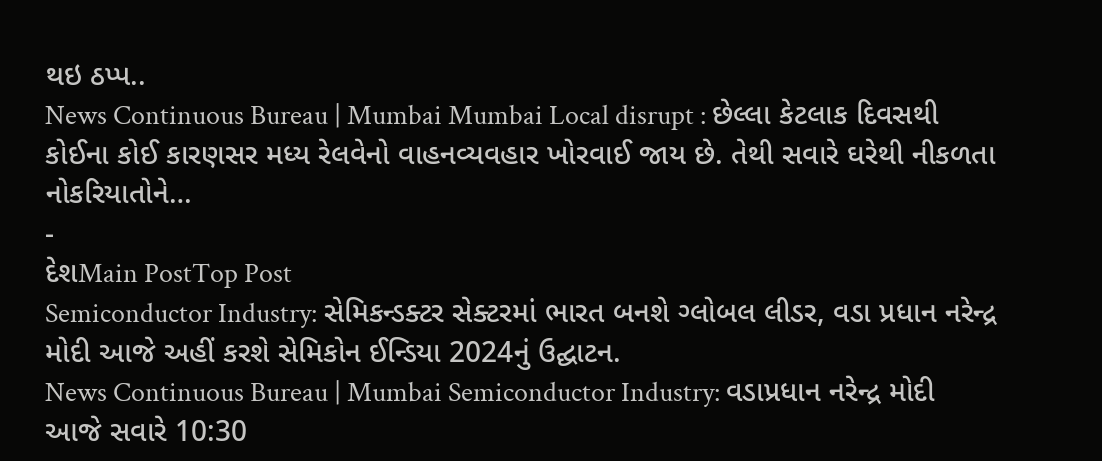થઇ ઠપ્પ..
News Continuous Bureau | Mumbai Mumbai Local disrupt : છેલ્લા કેટલાક દિવસથી કોઈના કોઈ કારણસર મધ્ય રેલવેનો વાહનવ્યવહાર ખોરવાઈ જાય છે. તેથી સવારે ઘરેથી નીકળતા નોકરિયાતોને…
-
દેશMain PostTop Post
Semiconductor Industry: સેમિકન્ડક્ટર સેક્ટરમાં ભારત બનશે ગ્લોબલ લીડર, વડા પ્રધાન નરેન્દ્ર મોદી આજે અહીં કરશે સેમિકોન ઈન્ડિયા 2024નું ઉદ્ઘાટન.
News Continuous Bureau | Mumbai Semiconductor Industry: વડાપ્રધાન નરેન્દ્ર મોદી આજે સવારે 10:30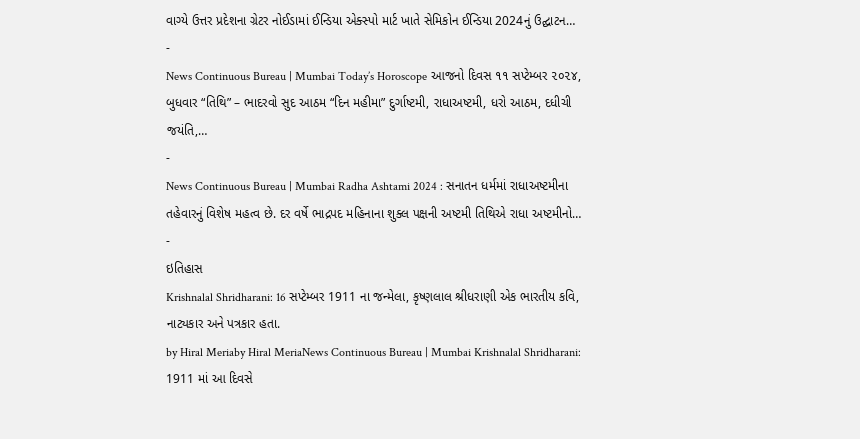વાગ્યે ઉત્તર પ્રદેશના ગ્રેટર નોઈડામાં ઈન્ડિયા એક્સ્પો માર્ટ ખાતે સેમિકોન ઈન્ડિયા 2024નું ઉદ્ઘાટન…
-
News Continuous Bureau | Mumbai Today’s Horoscope આજનો દિવસ ૧૧ સપ્ટેમ્બર ૨૦૨૪, બુધવાર “તિથિ” – ભાદરવો સુદ આઠમ “દિન મહીમા” દુર્ગાષ્ટમી, રાધાઅષ્ટમી, ધરો આઠમ, દધીચી જયંતિ,…
-
News Continuous Bureau | Mumbai Radha Ashtami 2024 : સનાતન ધર્મમાં રાધાઅષ્ટમીના તહેવારનું વિશેષ મહત્વ છે. દર વર્ષે ભાદ્રપદ મહિનાના શુક્લ પક્ષની અષ્ટમી તિથિએ રાધા અષ્ટમીનો…
-
ઇતિહાસ
Krishnalal Shridharani: 16 સપ્ટેમ્બર 1911 ના જન્મેલા, કૃષ્ણલાલ શ્રીધરાણી એક ભારતીય કવિ, નાટ્યકાર અને પત્રકાર હતા.
by Hiral Meriaby Hiral MeriaNews Continuous Bureau | Mumbai Krishnalal Shridharani: 1911 માં આ દિવસે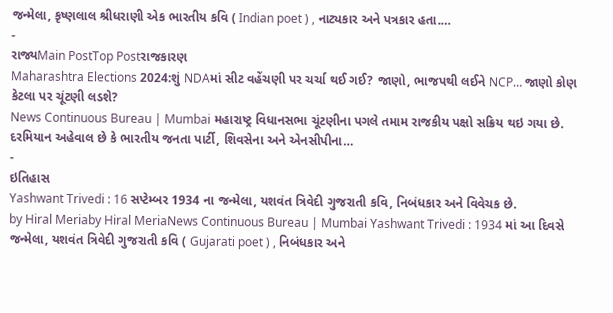જન્મેલા, કૃષ્ણલાલ શ્રીધરાણી એક ભારતીય કવિ ( Indian poet ) , નાટ્યકાર અને પત્રકાર હતા.…
-
રાજ્યMain PostTop Postરાજકારણ
Maharashtra Elections 2024:શું NDAમાં સીટ વહેંચણી પર ચર્ચા થઈ ગઈ? જાણો, ભાજપથી લઈને NCP… જાણો કોણ કેટલા પર ચૂંટણી લડશે?
News Continuous Bureau | Mumbai મહારાષ્ટ્ર વિધાનસભા ચૂંટણીના પગલે તમામ રાજકીય પક્ષો સક્રિય થઇ ગયા છે. દરમિયાન અહેવાલ છે કે ભારતીય જનતા પાર્ટી, શિવસેના અને એનસીપીના…
-
ઇતિહાસ
Yashwant Trivedi : 16 સપ્ટેમ્બર 1934 ના જન્મેલા, યશવંત ત્રિવેદી ગુજરાતી કવિ, નિબંધકાર અને વિવેચક છે.
by Hiral Meriaby Hiral MeriaNews Continuous Bureau | Mumbai Yashwant Trivedi : 1934 માં આ દિવસે જન્મેલા, યશવંત ત્રિવેદી ગુજરાતી કવિ ( Gujarati poet ) , નિબંધકાર અને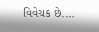વિવેચક છે.…